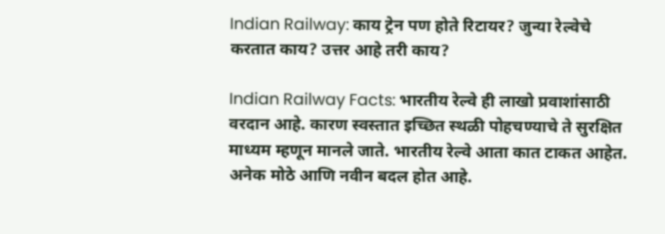Indian Railway: काय ट्रेन पण होते रिटायर? जुन्या रेल्वेचे करतात काय? उत्तर आहे तरी काय?

Indian Railway Facts: भारतीय रेल्वे ही लाखो प्रवाशांसाठी वरदान आहे. कारण स्वस्तात इच्छित स्थळी पोहचण्याचे ते सुरक्षित माध्यम म्हणून मानले जाते. भारतीय रेल्वे आता कात टाकत आहेत. अनेक मोठे आणि नवीन बदल होत आहे.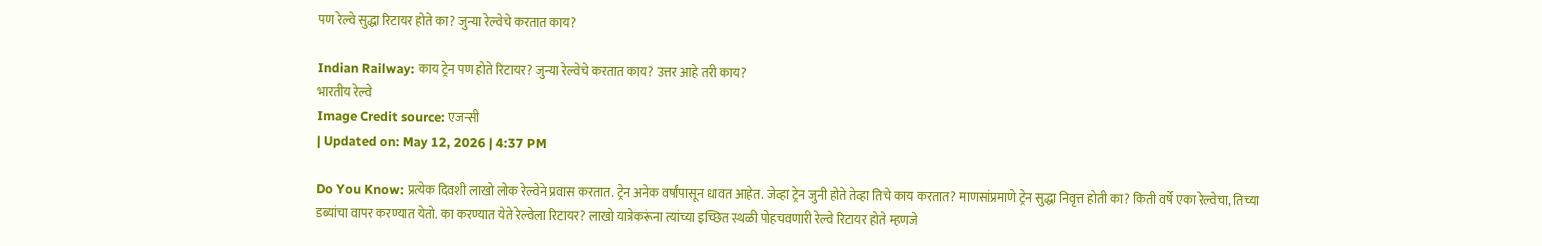पण रेल्वे सुद्धा रिटायर होते का? जुन्या रेल्वेचे करतात काय?

Indian Railway: काय ट्रेन पण होते रिटायर? जुन्या रेल्वेचे करतात काय? उत्तर आहे तरी काय?
भारतीय रेल्वे
Image Credit source: एजन्सी
| Updated on: May 12, 2026 | 4:37 PM

Do You Know: प्रत्येक दिवशी लाखो लोक रेल्वेने प्रवास करतात. ट्रेन अनेक वर्षांपासून धावत आहेत. जेव्हा ट्रेन जुनी होते तेव्हा तिचे काय करतात? माणसांप्रमाणे ट्रेन सुद्धा निवृत्त होती का? किती वर्षे एका रेल्वेचा, तिच्या डब्यांचा वापर करण्यात येतो. का करण्यात येते रेल्वेला रिटायर? लाखो यात्रेकरूंना त्यांच्या इच्छित स्थळी पोहचवणारी रेल्वे रिटायर होते म्हणजे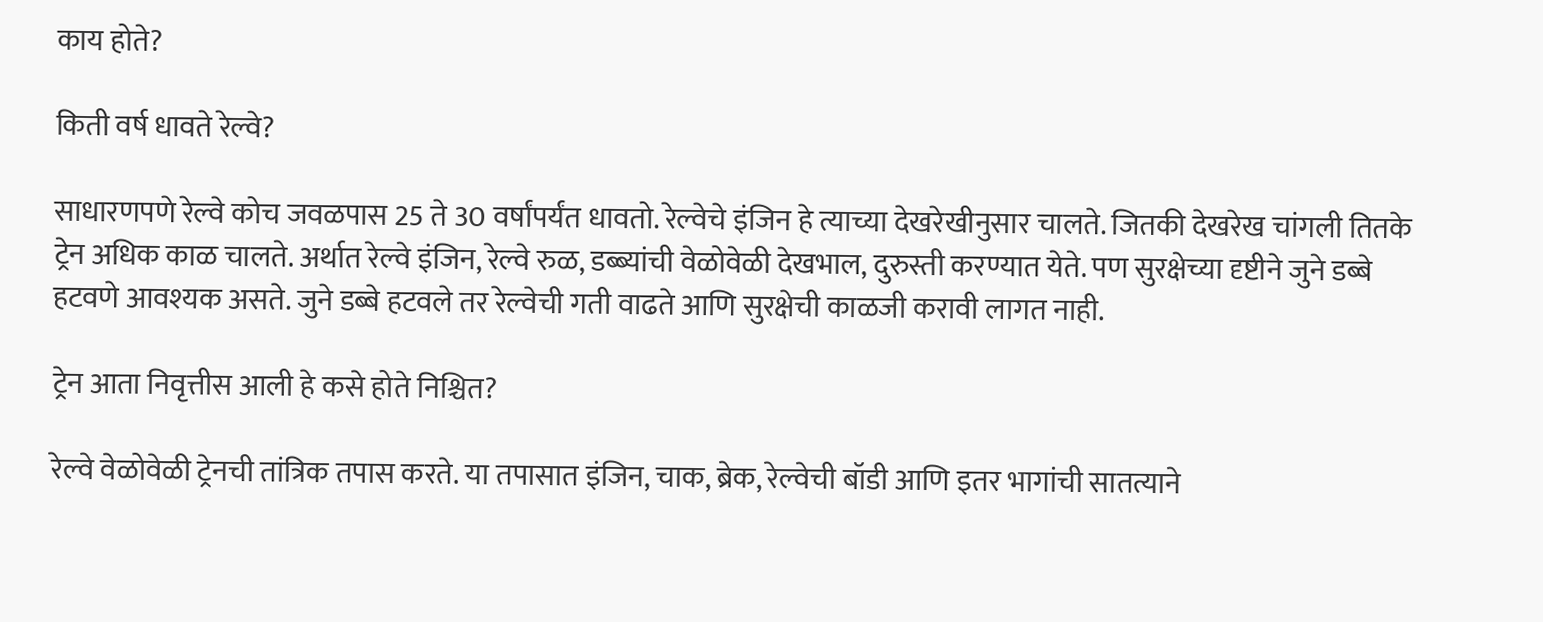काय होते?

किती वर्ष धावते रेल्वे?

साधारणपणे रेल्वे कोच जवळपास 25 ते 30 वर्षांपर्यंत धावतो. रेल्वेचे इंजिन हे त्याच्या देखरेखीनुसार चालते. जितकी देखरेख चांगली तितके ट्रेन अधिक काळ चालते. अर्थात रेल्वे इंजिन, रेल्वे रुळ, डब्ब्यांची वेळोवेळी देखभाल, दुरुस्ती करण्यात येते. पण सुरक्षेच्या दृष्टीने जुने डब्बे हटवणे आवश्यक असते. जुने डब्बे हटवले तर रेल्वेची गती वाढते आणि सुरक्षेची काळजी करावी लागत नाही.

ट्रेन आता निवृत्तीस आली हे कसे होते निश्चित?

रेल्वे वेळोवेळी ट्रेनची तांत्रिक तपास करते. या तपासात इंजिन, चाक, ब्रेक, रेल्वेची बॉडी आणि इतर भागांची सातत्याने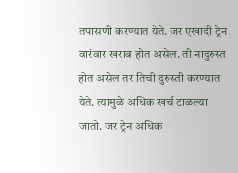तपासणी करण्यात येते. जर एखादी ट्रेन वारंवार खराब होत असेल. ती नादुरुस्त होत असेल तर तिची दुरुस्ती करण्यात येते. त्यामुळे अधिक खर्च टाळल्या जातो. जर ट्रेन अधिक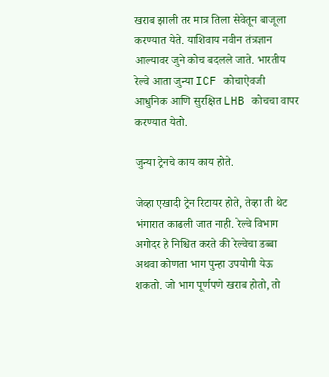खराब झाली तर मात्र तिला सेवेतून बाजूला करण्यात येते. याशिवाय नवीन तंत्रज्ञान आल्यावर जुने कोच बदलले जाते. भारतीय रेल्वे आता जुन्या ICF कोचाऐवजी आधुनिक आणि सुरक्षित LHB कोचचा वापर करण्यात येतो.

जुन्या ट्रेनचे काय काय होते.

जेव्हा एखादी ट्रेन रिटायर होते, तेव्हा ती थेट भंगारात काढली जात नाही. रेल्वे विभाग अगोदर हे निश्चित करते की रेल्वेचा डब्बा अथवा कोणता भाग पुन्हा उपयोगी येऊ शकतो. जो भाग पूर्णपणे खराब होतो, तो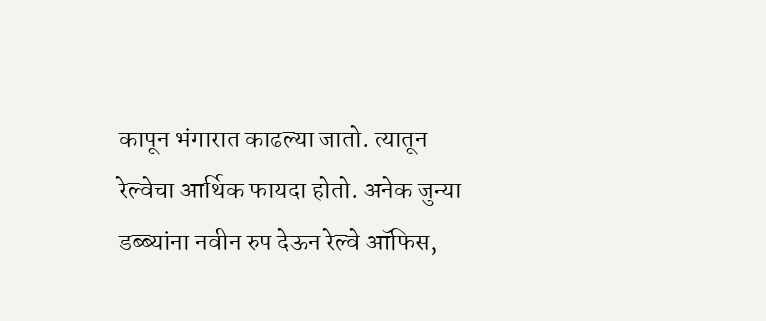कापून भंगारात काढल्या जातो. त्यातून रेल्वेचा आर्थिक फायदा होतो. अनेक जुन्या डब्ब्यांना नवीन रुप देऊन रेल्वे ऑफिस,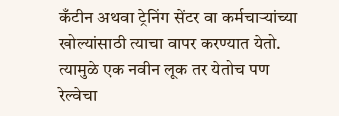कँटीन अथवा ट्रेनिंग सेंटर वा कर्मचाऱ्यांच्या खोल्यांसाठी त्याचा वापर करण्यात येतो. त्यामुळे एक नवीन लूक तर येतोच पण रेल्वेचा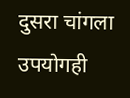दुसरा चांगला उपयोगही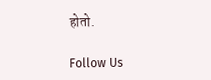होतो.

Follow Us